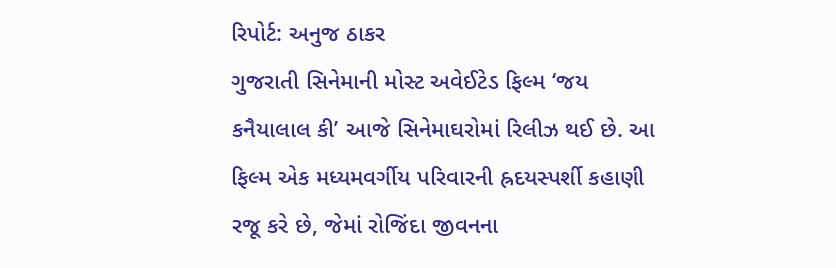રિપોર્ટ: અનુજ ઠાકર
ગુજરાતી સિનેમાની મોસ્ટ અવેઈટેડ ફિલ્મ ‘જય કનૈયાલાલ કી’ આજે સિનેમાઘરોમાં રિલીઝ થઈ છે. આ ફિલ્મ એક મધ્યમવર્ગીય પરિવારની હ્રદયસ્પર્શી કહાણી રજૂ કરે છે, જેમાં રોજિંદા જીવનના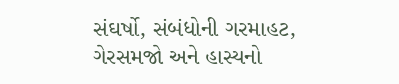સંઘર્ષો, સંબંધોની ગરમાહટ, ગેરસમજો અને હાસ્યનો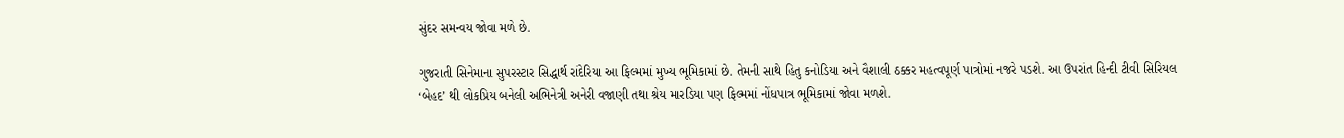સુંદર સમન્વય જોવા મળે છે.

ગુજરાતી સિનેમાના સુપરસ્ટાર સિદ્ધાર્થ રાંદેરિયા આ ફિલ્મમાં મુખ્ય ભૂમિકામાં છે. તેમની સાથે હિતુ કનોડિયા અને વૈશાલી ઠક્કર મહત્વપૂર્ણ પાત્રોમાં નજરે પડશે. આ ઉપરાંત હિન્દી ટીવી સિરિયલ ‘બેહદ’ થી લોકપ્રિય બનેલી અભિનેત્રી અનેરી વજાણી તથા શ્રેય મારડિયા પણ ફિલ્મમાં નોંધપાત્ર ભૂમિકામાં જોવા મળશે.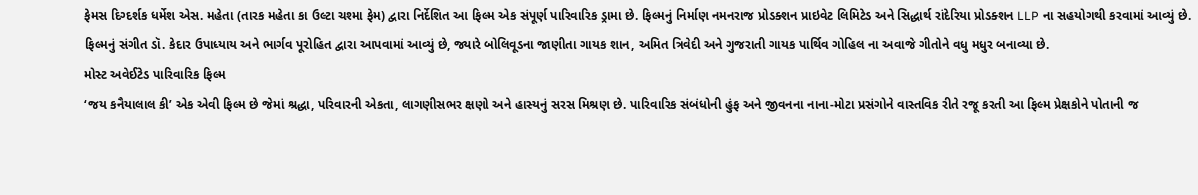ફેમસ દિગ્દર્શક ધર્મેશ એસ. મહેતા (તારક મહેતા કા ઉલ્ટા ચશ્મા ફેમ) દ્વારા નિર્દેશિત આ ફિલ્મ એક સંપૂર્ણ પારિવારિક ડ્રામા છે. ફિલ્મનું નિર્માણ નમનરાજ પ્રોડક્શન પ્રાઇવેટ લિમિટેડ અને સિદ્ધાર્થ રાંદેરિયા પ્રોડક્શન LLP ના સહયોગથી કરવામાં આવ્યું છે.
ફિલ્મનું સંગીત ડૉ. કેદાર ઉપાધ્યાય અને ભાર્ગવ પૂરોહિત દ્વારા આપવામાં આવ્યું છે, જ્યારે બોલિવૂડના જાણીતા ગાયક શાન, અમિત ત્રિવેદી અને ગુજરાતી ગાયક પાર્થિવ ગોહિલ ના અવાજે ગીતોને વધુ મધુર બનાવ્યા છે.
મોસ્ટ અવેઈટેડ પારિવારિક ફિલ્મ
‘જય કનૈયાલાલ કી’ એક એવી ફિલ્મ છે જેમાં શ્રદ્ધા, પરિવારની એકતા, લાગણીસભર ક્ષણો અને હાસ્યનું સરસ મિશ્રણ છે. પારિવારિક સંબંધોની હુંફ અને જીવનના નાના-મોટા પ્રસંગોને વાસ્તવિક રીતે રજૂ કરતી આ ફિલ્મ પ્રેક્ષકોને પોતાની જ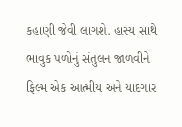કહાણી જેવી લાગશે. હાસ્ય સાથે ભાવુક પળોનું સંતુલન જાળવીને ફિલ્મ એક આત્મીય અને યાદગાર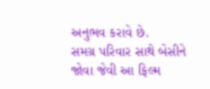અનુભવ કરાવે છે.
સમગ્ર પરિવાર સાથે બેસીને જોવા જેવી આ ફિલ્મ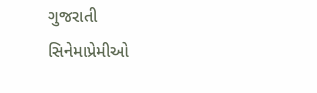ગુજરાતી સિનેમાપ્રેમીઓ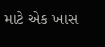માટે એક ખાસ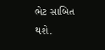ભેટ સાબિત થશે.